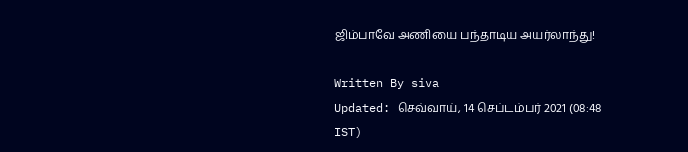ஜிம்பாவே அணியை பந்தாடிய அயர்லாந்து!

Written By siva
Updated: செவ்வாய், 14 செப்டம்பர் 2021 (08:48 IST)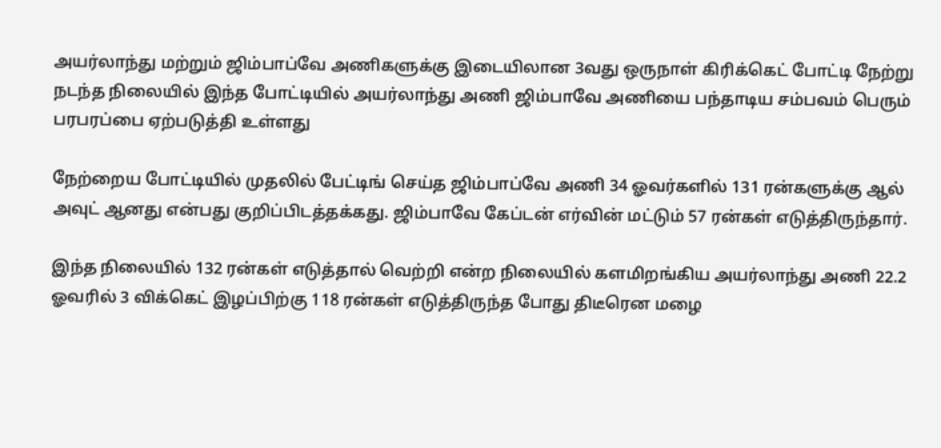அயர்லாந்து மற்றும் ஜிம்பாப்வே அணிகளுக்கு இடையிலான 3வது ஒருநாள் கிரிக்கெட் போட்டி நேற்று நடந்த நிலையில் இந்த போட்டியில் அயர்லாந்து அணி ஜிம்பாவே அணியை பந்தாடிய சம்பவம் பெரும் பரபரப்பை ஏற்படுத்தி உள்ளது

நேற்றைய போட்டியில் முதலில் பேட்டிங் செய்த ஜிம்பாப்வே அணி 34 ஓவர்களில் 131 ரன்களுக்கு ஆல் அவுட் ஆனது என்பது குறிப்பிடத்தக்கது. ஜிம்பாவே கேப்டன் எர்வின் மட்டும் 57 ரன்கள் எடுத்திருந்தார்.

இந்த நிலையில் 132 ரன்கள் எடுத்தால் வெற்றி என்ற நிலையில் களமிறங்கிய அயர்லாந்து அணி 22.2 ஓவரில் 3 விக்கெட் இழப்பிற்கு 118 ரன்கள் எடுத்திருந்த போது திடீரென மழை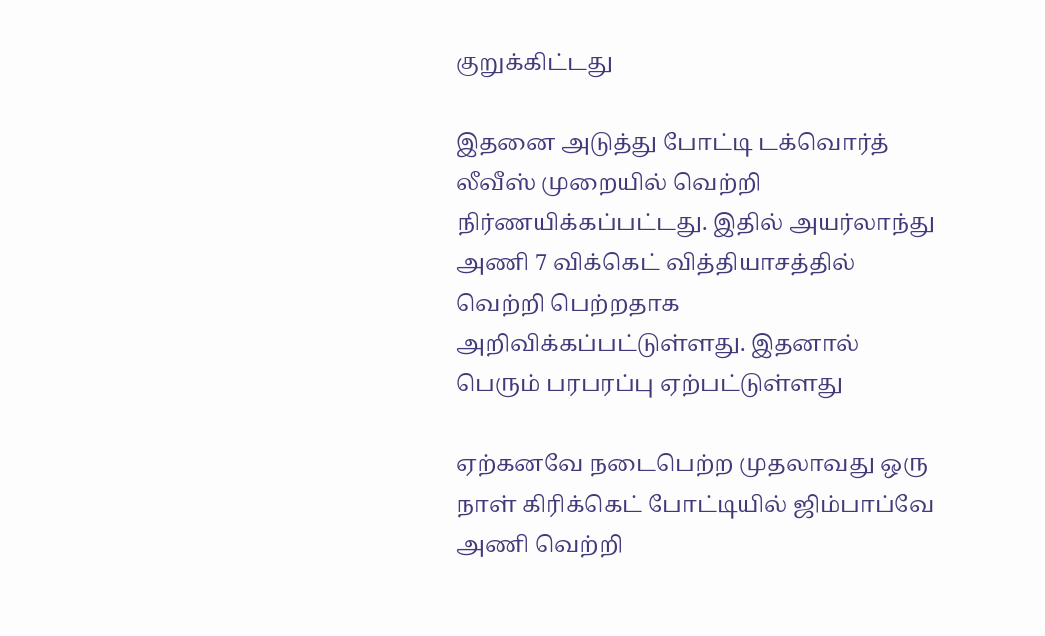குறுக்கிட்டது

இதனை அடுத்து போட்டி டக்வொர்த் லீவீஸ் முறையில் வெற்றி நிர்ணயிக்கப்பட்டது. இதில் அயர்லாந்து அணி 7 விக்கெட் வித்தியாசத்தில் வெற்றி பெற்றதாக அறிவிக்கப்பட்டுள்ளது. இதனால் பெரும் பரபரப்பு ஏற்பட்டுள்ளது

ஏற்கனவே நடைபெற்ற முதலாவது ஒரு நாள் கிரிக்கெட் போட்டியில் ஜிம்பாப்வே அணி வெற்றி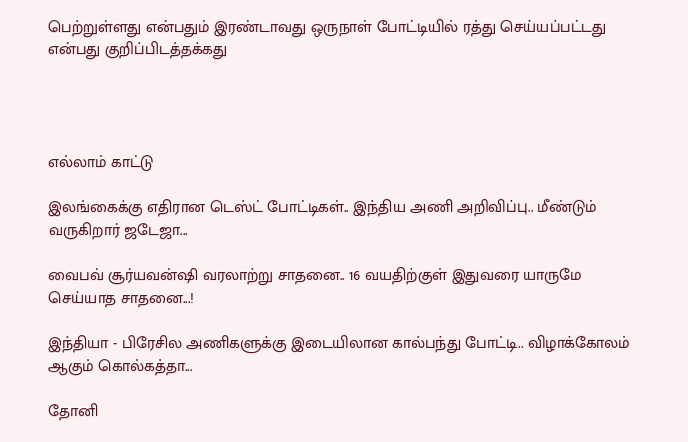பெற்றுள்ளது என்பதும் இரண்டாவது ஒருநாள் போட்டியில் ரத்து செய்யப்பட்டது என்பது குறிப்பிடத்தக்கது




எல்லாம் காட்டு

இலங்கைக்கு எதிரான டெஸ்ட் போட்டிகள்.. இந்திய அணி அறிவிப்பு.. மீண்டும் வருகிறார் ஜடேஜா...

வைபவ் சூர்யவன்ஷி வரலாற்று சாதனை.. 16 வயதிற்குள் இதுவரை யாருமே செய்யாத சாதனை...!

இந்தியா - பிரேசில அணிகளுக்கு இடையிலான கால்பந்து போட்டி.. விழாக்கோலம் ஆகும் கொல்கத்தா...

தோனி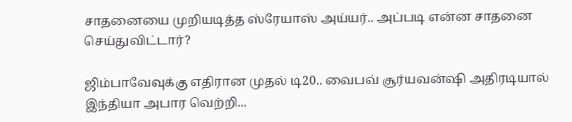சாதனையை முறியடித்த ஸ்ரேயாஸ் அய்யர்.. அப்படி என்ன சாதனை செய்துவிட்டார்?

ஜிம்பாவேவுக்கு எதிரான முதல் டி20.. வைபவ் சூர்யவன்ஷி அதிரடியால் இந்தியா அபார வெற்றி...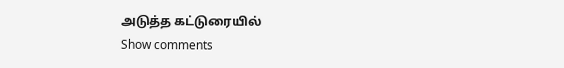அடுத்த கட்டுரையில்
Show comments